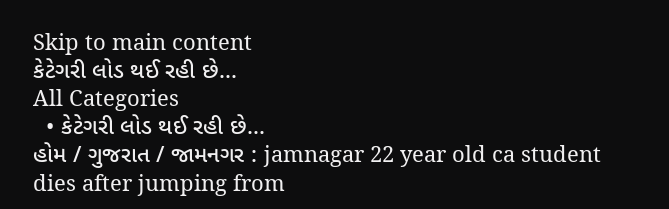Skip to main content
કેટેગરી લોડ થઈ રહી છે...
All Categories
  • કેટેગરી લોડ થઈ રહી છે...
હોમ / ગુજરાત / જામનગર : jamnagar 22 year old ca student dies after jumping from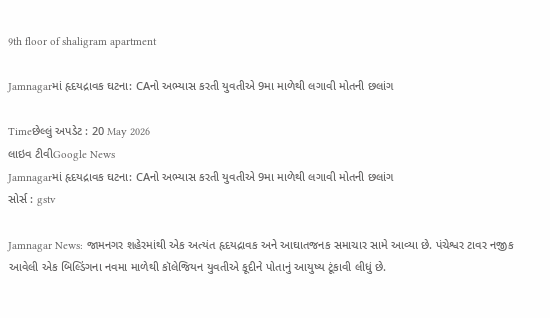9th floor of shaligram apartment

Jamnagarમાં હૃદયદ્રાવક ઘટના: CAનો અભ્યાસ કરતી યુવતીએ 9મા માળેથી લગાવી મોતની છલાંગ

Timeછેલ્લું અપડેટ : 20 May 2026
લાઇવ ટીવીGoogle News
Jamnagarમાં હૃદયદ્રાવક ઘટના: CAનો અભ્યાસ કરતી યુવતીએ 9મા માળેથી લગાવી મોતની છલાંગ
સોર્સ : gstv

Jamnagar News: જામનગર શહેરમાંથી એક અત્યંત હૃદયદ્રાવક અને આઘાતજનક સમાચાર સામે આવ્યા છે. પંચેશ્વર ટાવર નજીક આવેલી એક બિલ્ડિંગના નવમા માળેથી કૉલેજિયન યુવતીએ કૂદીને પોતાનું આયુષ્ય ટૂંકાવી લીધું છે.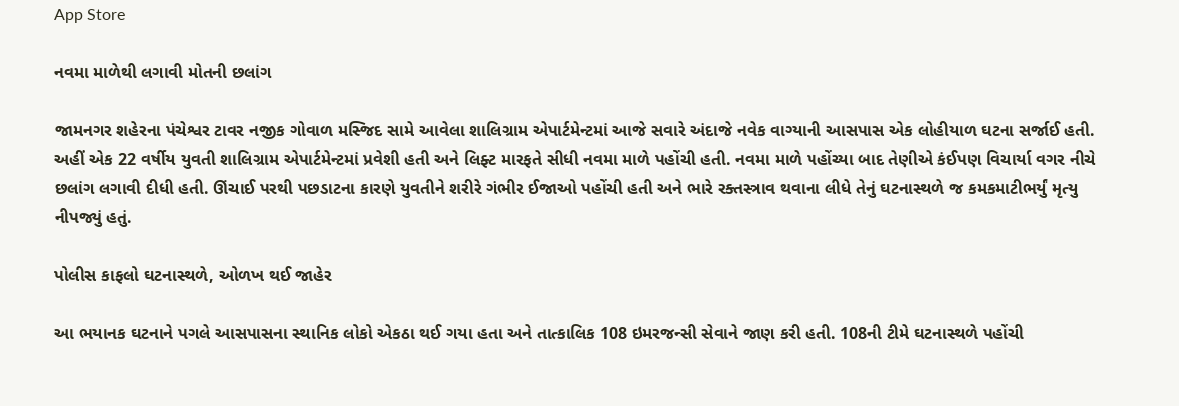App Store

નવમા માળેથી લગાવી મોતની છલાંગ

જામનગર શહેરના પંચેશ્વર ટાવર નજીક ગોવાળ મસ્જિદ સામે આવેલા શાલિગ્રામ એપાર્ટમેન્ટમાં આજે સવારે અંદાજે નવેક વાગ્યાની આસપાસ એક લોહીયાળ ઘટના સર્જાઈ હતી. અહીં એક 22 વર્ષીય યુવતી શાલિગ્રામ એપાર્ટમેન્ટમાં પ્રવેશી હતી અને લિફ્ટ મારફતે સીધી નવમા માળે પહોંચી હતી. નવમા માળે પહોંચ્યા બાદ તેણીએ કંઈપણ વિચાર્યા વગર નીચે છલાંગ લગાવી દીધી હતી. ઊંચાઈ પરથી પછડાટના કારણે યુવતીને શરીરે ગંભીર ઈજાઓ પહોંચી હતી અને ભારે રક્તસ્ત્રાવ થવાના લીધે તેનું ઘટનાસ્થળે જ કમકમાટીભર્યું મૃત્યુ નીપજ્યું હતું.

પોલીસ કાફલો ઘટનાસ્થળે, ઓળખ થઈ જાહેર

આ ભયાનક ઘટનાને પગલે આસપાસના સ્થાનિક લોકો એકઠા થઈ ગયા હતા અને તાત્કાલિક 108 ઇમરજન્સી સેવાને જાણ કરી હતી. 108ની ટીમે ઘટનાસ્થળે પહોંચી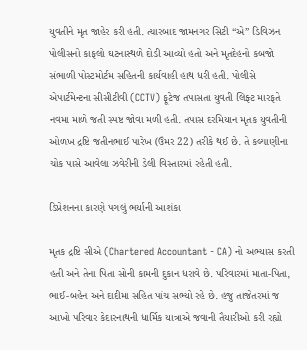યુવતીને મૃત જાહેર કરી હતી. ત્યારબાદ જામનગર સિટી “એ” ડિવિઝન પોલીસનો કાફલો ઘટનાસ્થળે દોડી આવ્યો હતો અને મૃતદેહનો કબજો સંભાળી પોસ્ટમોર્ટમ સહિતની કાર્યવાહી હાથ ધરી હતી. પોલીસે એપાર્ટમેન્ટના સીસીટીવી (CCTV) ફૂટેજ તપાસતા યુવતી લિફ્ટ મારફતે નવમા માળે જતી સ્પષ્ટ જોવા મળી હતી. તપાસ દરમિયાન મૃતક યુવતીની ઓળખ દ્રષ્ટિ જતીનભાઈ પારેખ (ઉંમર 22) તરીકે થઈ છે. તે કલ્યાણીના ચોક પાસે આવેલા ઝવેરીની ડેલી વિસ્તારમાં રહેતી હતી.

ડિપ્રેશનના કારણે પગલું ભર્યાની આશંકા

મૃતક દ્રષ્ટિ સીએ (Chartered Accountant - CA) નો અભ્યાસ કરતી હતી અને તેના પિતા સોની કામની દુકાન ધરાવે છે. પરિવારમાં માતા-પિતા, ભાઈ-બહેન અને દાદીમા સહિત પાંચ સભ્યો રહે છે. હજુ તાજેતરમાં જ આખો પરિવાર કેદારનાથની ધાર્મિક યાત્રાએ જવાની તૈયારીઓ કરી રહ્યો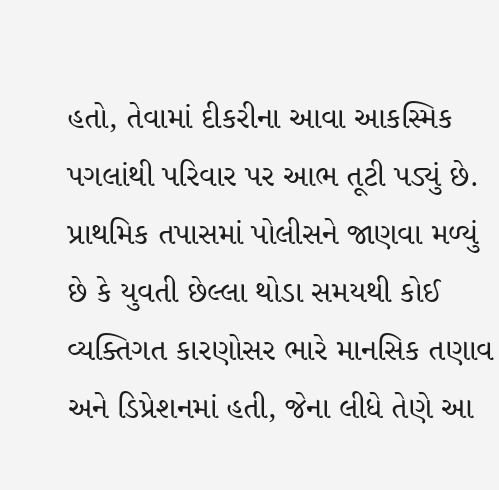હતો, તેવામાં દીકરીના આવા આકસ્મિક પગલાંથી પરિવાર પર આભ તૂટી પડ્યું છે. પ્રાથમિક તપાસમાં પોલીસને જાણવા મળ્યું છે કે યુવતી છેલ્લા થોડા સમયથી કોઈ વ્યક્તિગત કારણોસર ભારે માનસિક તણાવ અને ડિપ્રેશનમાં હતી, જેના લીધે તેણે આ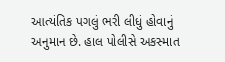આત્યંતિક પગલું ભરી લીધું હોવાનું અનુમાન છે. હાલ પોલીસે અકસ્માત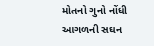મોતનો ગુનો નોંધી આગળની સઘન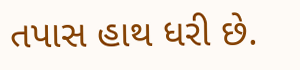તપાસ હાથ ધરી છે.